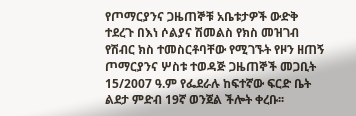የጦማርያንና ጋዜጠኞቹ አቤቱታዎች ውድቅ ተደረጉ በእነ ሶልያና ሽመልስ የክስ መዝገብ የሽብር ክስ ተመስርቶባቸው የሚገኙት የዞን ዘጠኝ ጦማርያንና ሦስቱ ተወዳጅ ጋዜጠኞች መጋቢት 15/2007 ዓ.ም የፌደራሉ ከፍተኛው ፍርድ ቤት ልደታ ምድብ 19ኛ ወንጀል ችሎት ቀረቡ፡፡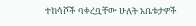ተከሳሾች ባቀረቧቸው ሁለት አቤቱታዎች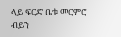ላይ ፍርድ ቤቱ መርምሮ ብይን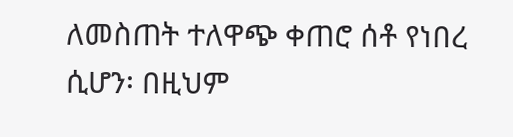ለመስጠት ተለዋጭ ቀጠሮ ሰቶ የነበረ ሲሆን፡ በዚህም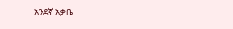አንደኛ አቃቤ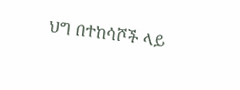ህግ በተከሳሾች ላይ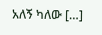አለኝ ካለው […]